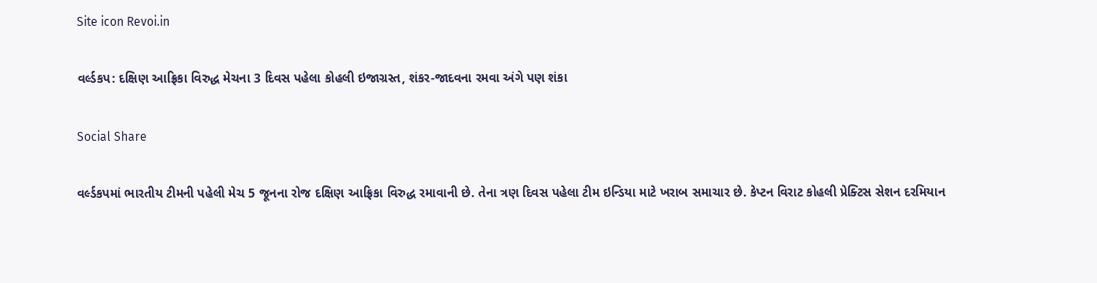Site icon Revoi.in

વર્લ્ડકપ: દક્ષિણ આફ્રિકા વિરુદ્ધ મેચના 3 દિવસ પહેલા કોહલી ઇજાગ્રસ્ત, શંકર-જાદવના રમવા અંગે પણ શંકા

Social Share

વર્લ્ડકપમાં ભારતીય ટીમની પહેલી મેચ 5 જૂનના રોજ દક્ષિણ આફ્રિકા વિરુદ્ધ રમાવાની છે. તેના ત્રણ દિવસ પહેલા ટીમ ઇન્ડિયા માટે ખરાબ સમાચાર છે. કેપ્ટન વિરાટ કોહલી પ્રેક્ટિસ સેશન દરમિયાન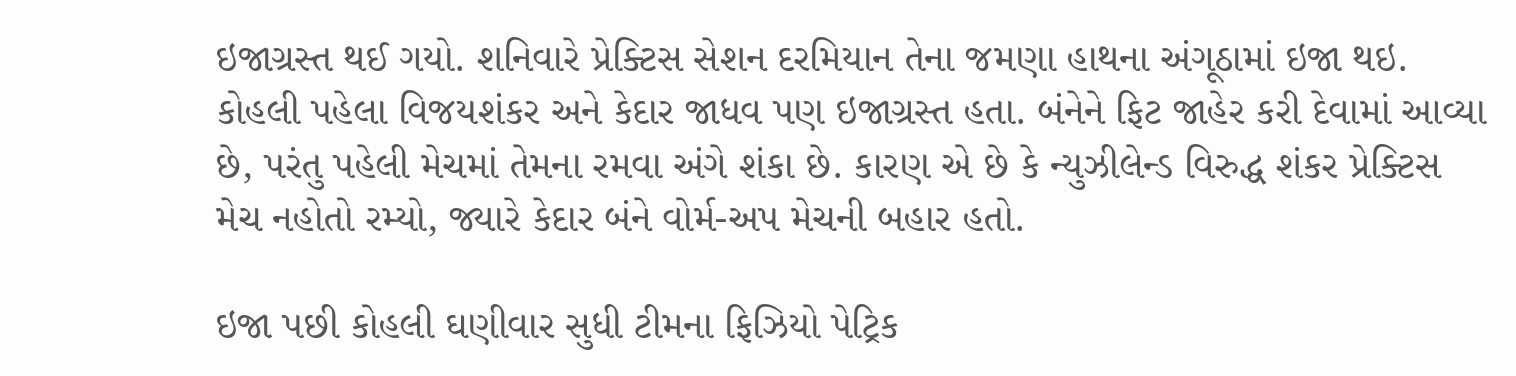ઇજાગ્રસ્ત થઈ ગયો. શનિવારે પ્રેક્ટિસ સેશન દરમિયાન તેના જમણા હાથના અંગૂઠામાં ઇજા થઇ. કોહલી પહેલા વિજયશંકર અને કેદાર જાધવ પણ ઇજાગ્રસ્ત હતા. બંનેને ફિટ જાહેર કરી દેવામાં આવ્યા છે, પરંતુ પહેલી મેચમાં તેમના રમવા અંગે શંકા છે. કારણ એ છે કે ન્યુઝીલેન્ડ વિરુદ્ધ શંકર પ્રેક્ટિસ મેચ નહોતો રમ્યો, જ્યારે કેદાર બંને વોર્મ-અપ મેચની બહાર હતો.

ઇજા પછી કોહલી ઘણીવાર સુધી ટીમના ફિઝિયો પેટ્રિક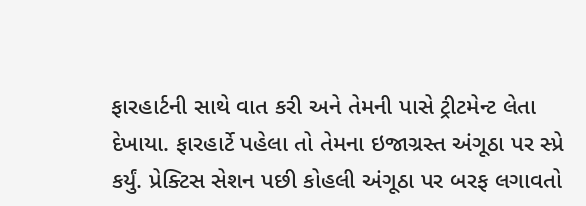ફારહાર્ટની સાથે વાત કરી અને તેમની પાસે ટ્રીટમેન્ટ લેતા દેખાયા. ફારહાર્ટે પહેલા તો તેમના ઇજાગ્રસ્ત અંગૂઠા પર સ્પ્રે કર્યું. પ્રેક્ટિસ સેશન પછી કોહલી અંગૂઠા પર બરફ લગાવતો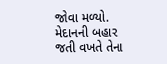જોવા મળ્યો. મેદાનની બહાર જતી વખતે તેના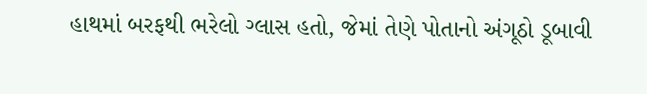હાથમાં બરફથી ભરેલો ગ્લાસ હતો, જેમાં તેણે પોતાનો અંગૂઠો ડૂબાવી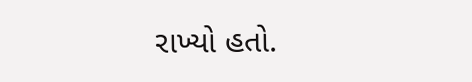રાખ્યો હતો.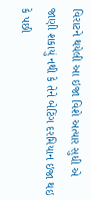વિરાટને થયેલી આ ઇજા વિશે અત્યાર સુધી એ જાણી શકાયું નથી કે તેને બેટિંગ દરમિયાન ઇજા થઇ કે પછી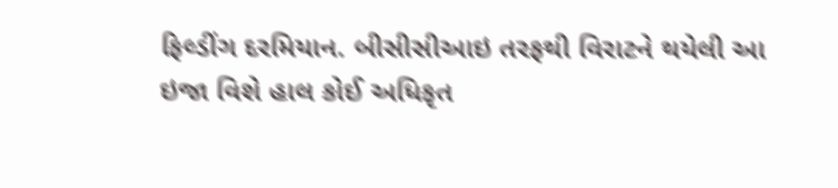ફિલ્ડીંગ દરમિયાન. બીસીસીઆઇ તરફથી વિરાટને થયેલી આ ઇજા વિશે હાલ કોઈ અધિકૃત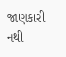જાણકારી નથી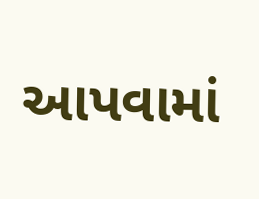આપવામાં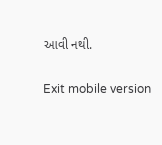આવી નથી.

Exit mobile version